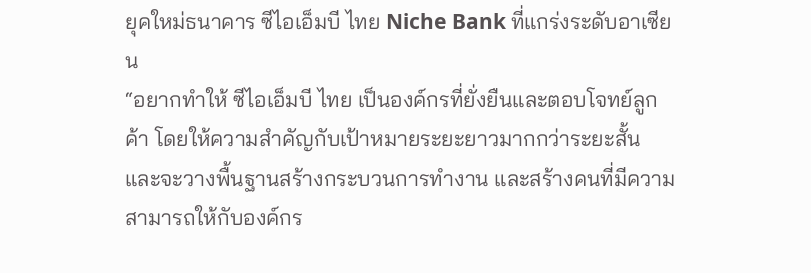ยุคใหม่ธนาคาร ซีไอเอ็มบี ไทย Niche Bank ที่แกร่งระดับอาเซียน
“อยากทำให้ ซีไอเอ็มบี ไทย เป็นองค์กรที่ยั่งยืนและตอบโจทย์ลูกค้า โดยให้ความสำคัญกับเป้าหมายระยะยาวมากกว่าระยะสั้น และจะวางพื้นฐานสร้างกระบวนการทำงาน และสร้างคนที่มีความสามารถให้กับองค์กร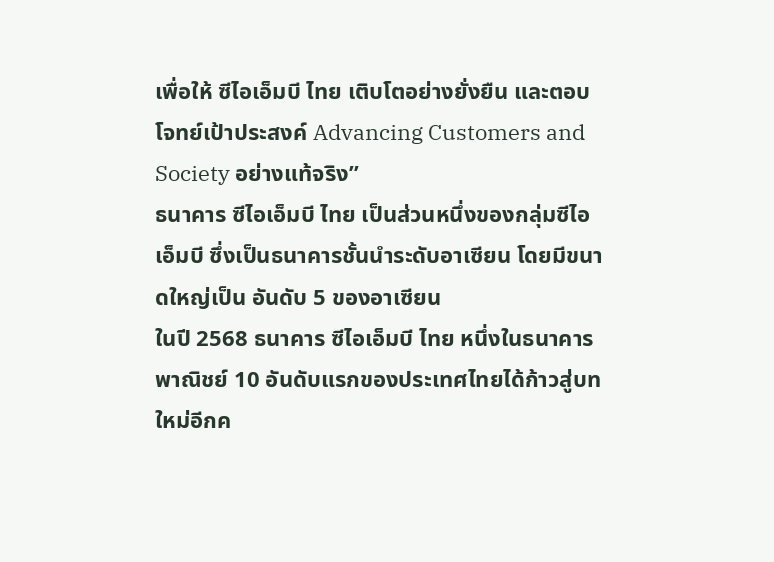เพื่อให้ ซีไอเอ็มบี ไทย เติบโตอย่างยั่งยืน และตอบโจทย์เป้าประสงค์ Advancing Customers and Society อย่างแท้จริง”
ธนาคาร ซีไอเอ็มบี ไทย เป็นส่วนหนึ่งของกลุ่มซีไอเอ็มบี ซึ่งเป็นธนาคารชั้นนำระดับอาเซียน โดยมีขนาดใหญ่เป็น อันดับ 5 ของอาเซียน
ในปี 2568 ธนาคาร ซีไอเอ็มบี ไทย หนึ่งในธนาคารพาณิชย์ 10 อันดับแรกของประเทศไทยได้ก้าวสู่บทใหม่อีกค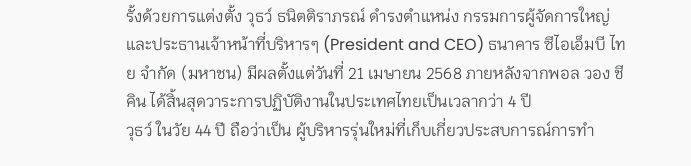รั้งด้วยการแต่งตั้ง วุธว์ ธนิตติราภรณ์ ดำรงตำแหน่ง กรรมการผู้จัดการใหญ่และประธานเจ้าหน้าที่บริหารๆ (President and CEO) ธนาคาร ซีไอเอ็มบี ไทย จำกัด (มหาชน) มีผลตั้งแต่วันที่ 21 เมษายน 2568 ภายหลังจากพอล วอง ชี คิน ได้สิ้นสุดวาระการปฏิบัติงานในประเทศไทยเป็นเวลากว่า 4 ปี
วุธว์ ในวัย 44 ปี ถือว่าเป็น ผู้บริหารรุ่นใหม่ที่เก็บเกี่ยวประสบการณ์การทำ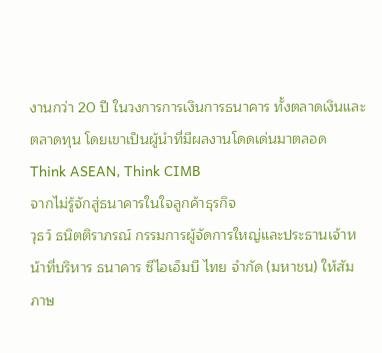งานกว่า 20 ปี ในวงการการเงินการธนาคาร ทั้งตลาดเงินและตลาดทุน โดยเขาเป็นผู้นำที่มีผลงานโดดเด่นมาตลอด
Think ASEAN, Think CIMB
จากไม่รู้จักสู่ธนาคารในใจลูกค้าธุรกิจ
วุธว์ ธนิตติราภรณ์ กรรมการผู้จัดการใหญ่และประธานเจ้าหน้าที่บริหาร ธนาคาร ซีไอเอ็มบี ไทย จำกัด (มหาชน) ให้สัมภาษ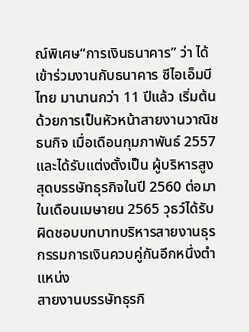ณ์พิเศษ“การเงินธนาคาร” ว่า ได้เข้าร่วมงานกับธนาคาร ซีไอเอ็มบี ไทย มานานกว่า 11 ปีแล้ว เริ่มต้นด้วยการเป็นหัวหน้าสายงานวาณิชธนกิจ เมื่อเดือนกุมภาพันธ์ 2557 และได้รับแต่งตั้งเป็น ผู้บริหารสูงสุดบรรษัทธุรกิจในปี 2560 ต่อมาในเดือนเมษายน 2565 วุธว์ได้รับผิดชอบบทบาทบริหารสายงานธุรกรรมการเงินควบคู่กันอีกหนึ่งตำแหน่ง
สายงานบรรษัทธุรกิ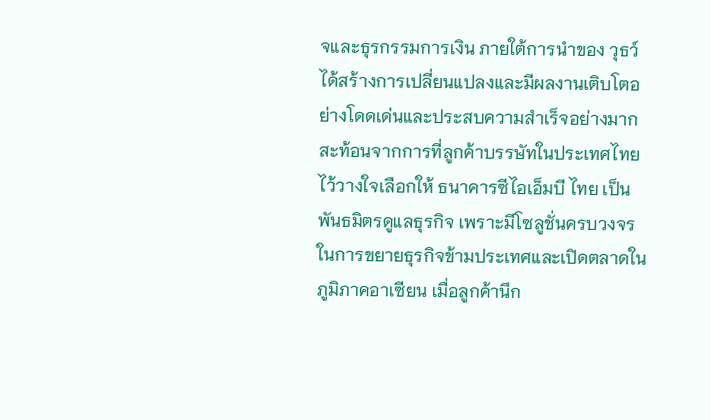จและธุรกรรมการเงิน ภายใต้การนำของ วุธว์ ได้สร้างการเปลี่ยนแปลงและมีผลงานเติบโตอย่างโดดเด่นและประสบความสำเร็จอย่างมาก สะท้อนจากการที่ลูกค้าบรรษัทในประเทศไทยไว้วางใจเลือกให้ ธนาคารซีไอเอ็มบี ไทย เป็นพันธมิตรดูแลธุรกิจ เพราะมีโซลูชั่นครบวงจรในการขยายธุรกิจข้ามประเทศและเปิดตลาดในภูมิภาคอาเซียน เมื่อลูกค้านึก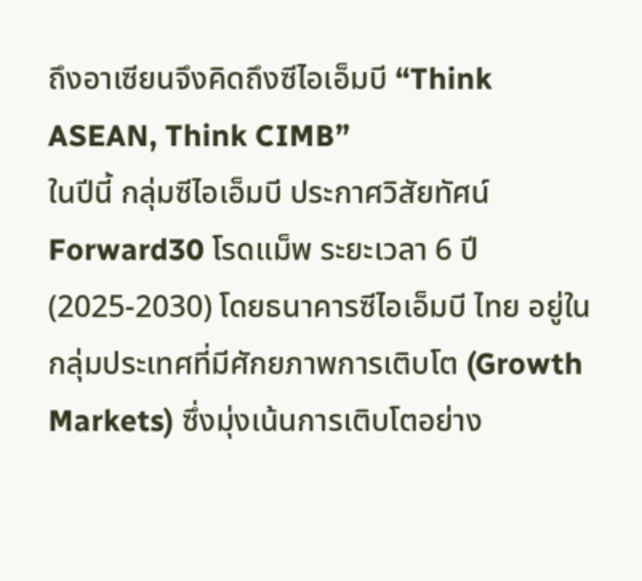ถึงอาเซียนจึงคิดถึงซีไอเอ็มบี “Think ASEAN, Think CIMB”
ในปีนี้ กลุ่มซีไอเอ็มบี ประกาศวิสัยทัศน์ Forward30 โรดแม็พ ระยะเวลา 6 ปี (2025-2030) โดยธนาคารซีไอเอ็มบี ไทย อยู่ในกลุ่มประเทศที่มีศักยภาพการเติบโต (Growth Markets) ซึ่งมุ่งเน้นการเติบโตอย่าง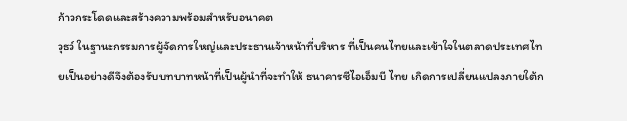ก้าวกระโดดและสร้างความพร้อมสำหรับอนาคต
วุธว์ ในฐานะกรรมการผู้จัดการใหญ่และประธานเจ้าหน้าที่บริหาร ที่เป็นคนไทยและเข้าใจในตลาดประเทศไทยเป็นอย่างดีจึงต้องรับบทบาทหน้าที่เป็นผู้นำที่จะทำให้ ธนาคารซีไอเอ็มบี ไทย เกิดการเปลี่ยนแปลงภายใต้ก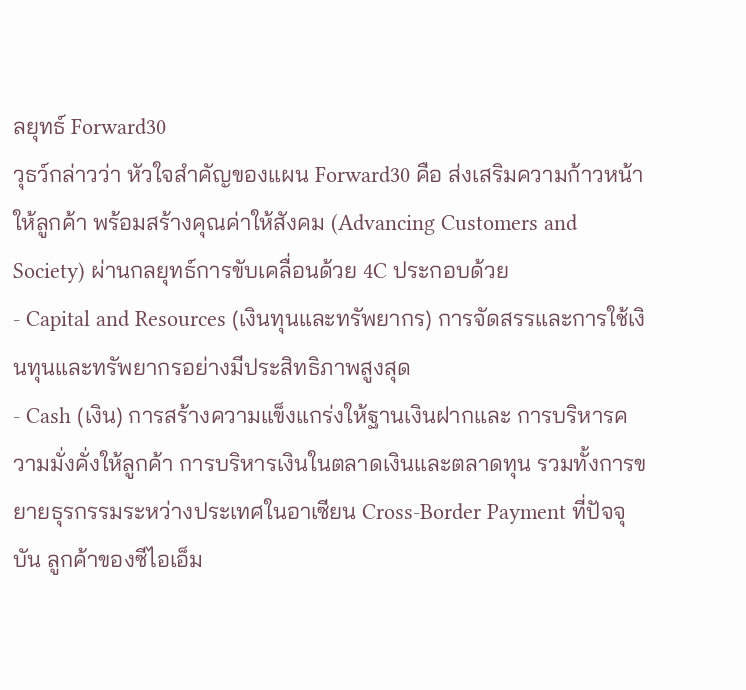ลยุทธ์ Forward30
วุธว์กล่าวว่า หัวใจสำคัญของแผน Forward30 คือ ส่งเสริมความก้าวหน้าให้ลูกค้า พร้อมสร้างคุณค่าให้สังคม (Advancing Customers and Society) ผ่านกลยุทธ์การขับเคลื่อนด้วย 4C ประกอบด้วย
- Capital and Resources (เงินทุนและทรัพยากร) การจัดสรรและการใช้เงินทุนและทรัพยากรอย่างมีประสิทธิภาพสูงสุด
- Cash (เงิน) การสร้างความแข็งแกร่งให้ฐานเงินฝากและ การบริหารความมั่งคั่งให้ลูกค้า การบริหารเงินในตลาดเงินและตลาดทุน รวมทั้งการขยายธุรกรรมระหว่างประเทศในอาเซียน Cross-Border Payment ที่ปัจจุบัน ลูกค้าของซีไอเอ็ม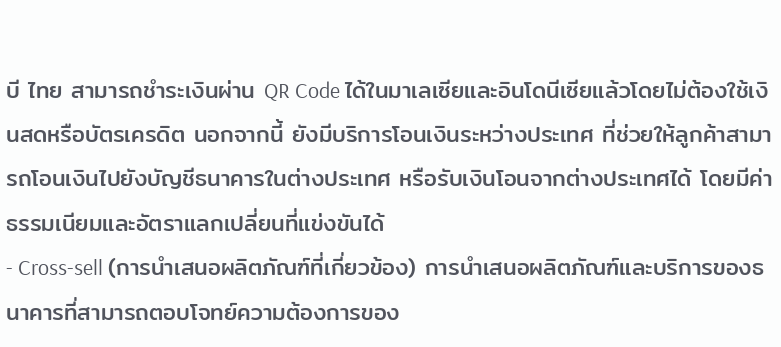บี ไทย สามารถชำระเงินผ่าน QR Code ได้ในมาเลเซียและอินโดนีเซียแล้วโดยไม่ต้องใช้เงินสดหรือบัตรเครดิต นอกจากนี้ ยังมีบริการโอนเงินระหว่างประเทศ ที่ช่วยให้ลูกค้าสามารถโอนเงินไปยังบัญชีธนาคารในต่างประเทศ หรือรับเงินโอนจากต่างประเทศได้ โดยมีค่าธรรมเนียมและอัตราแลกเปลี่ยนที่แข่งขันได้
- Cross-sell (การนำเสนอผลิตภัณฑ์ที่เกี่ยวข้อง) การนำเสนอผลิตภัณฑ์และบริการของธนาคารที่สามารถตอบโจทย์ความต้องการของ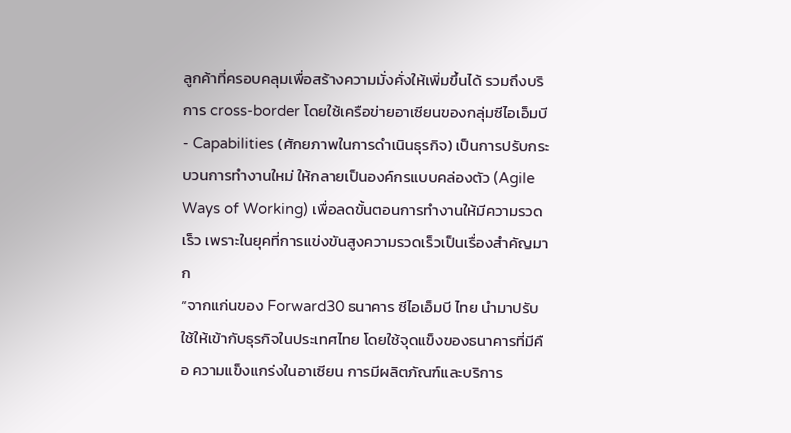ลูกค้าที่ครอบคลุมเพื่อสร้างความมั่งคั่งให้เพิ่มขึ้นได้ รวมถึงบริการ cross-border โดยใช้เครือข่ายอาเซียนของกลุ่มซีไอเอ็มบี
- Capabilities (ศักยภาพในการดำเนินธุรกิจ) เป็นการปรับกระบวนการทำงานใหม่ ให้กลายเป็นองค์กรแบบคล่องตัว (Agile Ways of Working) เพื่อลดขั้นตอนการทำงานให้มีความรวดเร็ว เพราะในยุคที่การแข่งขันสูงความรวดเร็วเป็นเรื่องสำคัญมาก
“จากแก่นของ Forward30 ธนาคาร ซีไอเอ็มบี ไทย นำมาปรับใช้ให้เข้ากับธุรกิจในประเทศไทย โดยใช้จุดแข็งของธนาคารที่มีคือ ความแข็งแกร่งในอาเซียน การมีผลิตภัณฑ์และบริการ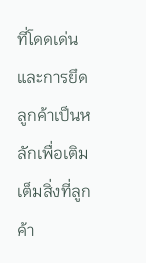ที่โดดเด่นและการยึดลูกค้าเป็นหลักเพื่อเติมเต็มสิ่งที่ลูกค้า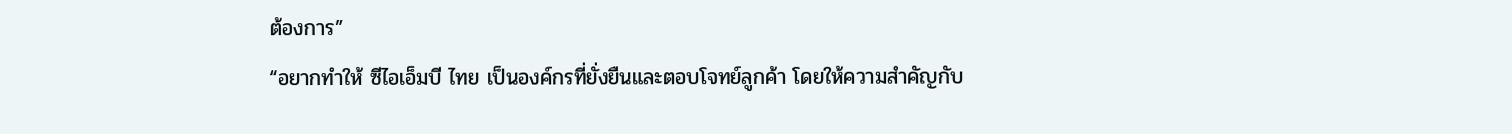ต้องการ”
“อยากทำให้ ซีไอเอ็มบี ไทย เป็นองค์กรที่ยั่งยืนและตอบโจทย์ลูกค้า โดยให้ความสำคัญกับ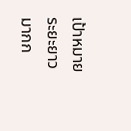เป้าหมายระยะยาวมากก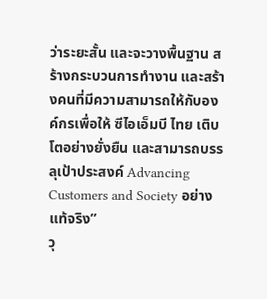ว่าระยะสั้น และจะวางพื้นฐาน สร้างกระบวนการทำงาน และสร้างคนที่มีความสามารถให้กับองค์กรเพื่อให้ ซีไอเอ็มบี ไทย เติบโตอย่างยั่งยืน และสามารถบรรลุเป้าประสงค์ Advancing Customers and Society อย่างแท้จริง”
วุ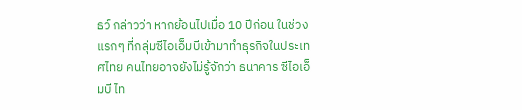ธว์ กล่าวว่า หากย้อนไปเมื่อ 10 ปีก่อน ในช่วงแรกๆ ที่กลุ่มซีไอเอ็มบีเข้ามาทำธุรกิจในประเทศไทย คนไทยอาจยังไม่รู้จักว่า ธนาคาร ซีไอเอ็มบี ไท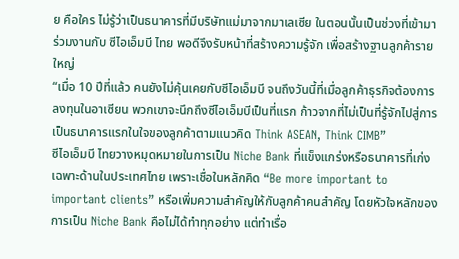ย คือใคร ไม่รู้ว่าเป็นธนาคารที่มีบริษัทแม่มาจากมาเลเซีย ในตอนนั้นเป็นช่วงที่เข้ามาร่วมงานกับ ซีไอเอ็มบี ไทย พอดีจึงรับหน้าที่สร้างความรู้จัก เพื่อสร้างฐานลูกค้ารายใหญ่
“เมื่อ 10 ปีที่แล้ว คนยังไม่คุ้นเคยกับซีไอเอ็มบี จนถึงวันนี้ที่เมื่อลูกค้าธุรกิจต้องการลงทุนในอาเซียน พวกเขาจะนึกถึงซีไอเอ็มบีเป็นที่แรก ก้าวจากที่ไม่เป็นที่รู้จักไปสู่การเป็นธนาคารแรกในใจของลูกค้าตามแนวคิด Think ASEAN, Think CIMB”
ซีไอเอ็มบี ไทยวางหมุดหมายในการเป็น Niche Bank ที่แข็งแกร่งหรือธนาคารที่เก่งเฉพาะด้านในประเทศไทย เพราะเชื่อในหลักคิด “Be more important to important clients” หรือเพิ่มความสำคัญให้กับลูกค้าคนสำคัญ โดยหัวใจหลักของการเป็น Niche Bank คือไม่ได้ทำทุกอย่าง แต่ทำเรื่อ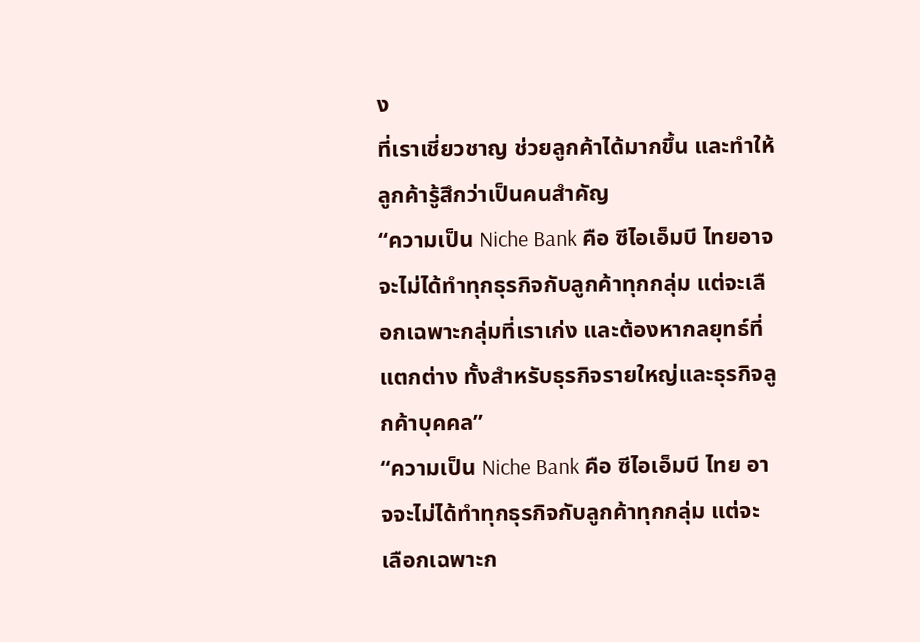ง
ที่เราเชี่ยวชาญ ช่วยลูกค้าได้มากขึ้น และทำให้ลูกค้ารู้สึกว่าเป็นคนสำคัญ
“ความเป็น Niche Bank คือ ซีไอเอ็มบี ไทยอาจจะไม่ได้ทำทุกธุรกิจกับลูกค้าทุกกลุ่ม แต่จะเลือกเฉพาะกลุ่มที่เราเก่ง และต้องหากลยุทธ์ที่แตกต่าง ทั้งสำหรับธุรกิจรายใหญ่และธุรกิจลูกค้าบุคคล”
“ความเป็น Niche Bank คือ ซีไอเอ็มบี ไทย อาจจะไม่ได้ทำทุกธุรกิจกับลูกค้าทุกกลุ่ม แต่จะเลือกเฉพาะก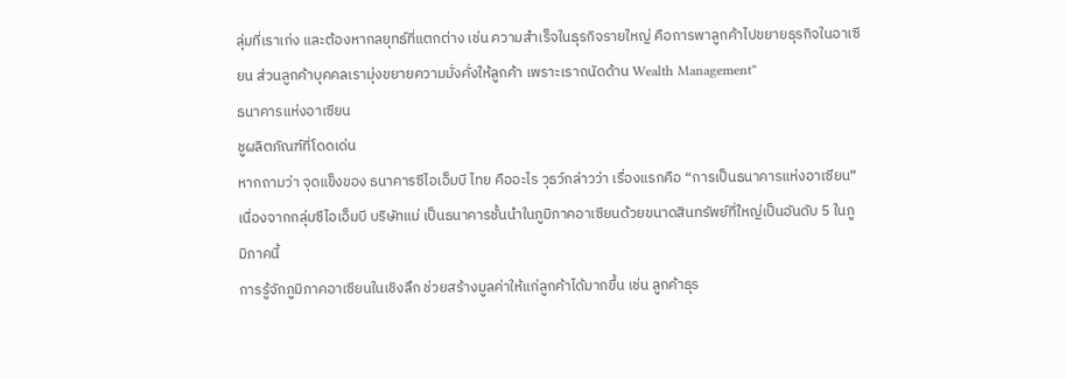ลุ่มที่เราเก่ง และต้องหากลยุทธ์ที่แตกต่าง เช่น ความสำเร็จในธุรกิจรายใหญ่ คือการพาลูกค้าไปขยายธุรกิจในอาเซียน ส่วนลูกค้าบุคคลเรามุ่งขยายความมั่งคั่งให้ลูกค้า เพราะเราถนัดด้าน Wealth Management”
ธนาคารแห่งอาเซียน
ชูผลิตภัณฑ์ที่โดดเด่น
หากถามว่า จุดแข็งของ ธนาคารซีไอเอ็มบี ไทย คืออะไร วุธว์กล่าวว่า เรื่องแรกคือ “การเป็นธนาคารแห่งอาเซียน” เนื่องจากกลุ่มซีไอเอ็มบี บริษัทแม่ เป็นธนาคารชั้นนำในภูมิภาคอาเซียนด้วยขนาดสินทรัพย์ที่ใหญ่เป็นอันดับ 5 ในภูมิภาคนี้
การรู้จักภูมิภาคอาเซียนในเชิงลึก ช่วยสร้างมูลค่าให้แก่ลูกค้าได้มากขึ้น เช่น ลูกค้าธุร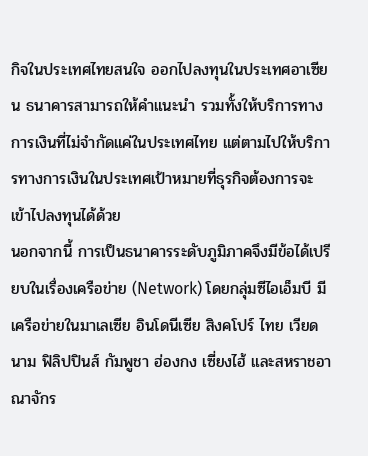กิจในประเทศไทยสนใจ ออกไปลงทุนในประเทศอาเซียน ธนาคารสามารถให้คำแนะนำ รวมทั้งให้บริการทางการเงินที่ไม่จำกัดแค่ในประเทศไทย แต่ตามไปให้บริการทางการเงินในประเทศเป้าหมายที่ธุรกิจต้องการจะเข้าไปลงทุนได้ด้วย
นอกจากนี้ การเป็นธนาคารระดับภูมิภาคจึงมีข้อได้เปรียบในเรื่องเครือข่าย (Network) โดยกลุ่มซีไอเอ็มบี มีเครือข่ายในมาเลเซีย อินโดนีเซีย สิงคโปร์ ไทย เวียดนาม ฟิลิปปินส์ กัมพูชา ฮ่องกง เซี่ยงไฮ้ และสหราชอาณาจักร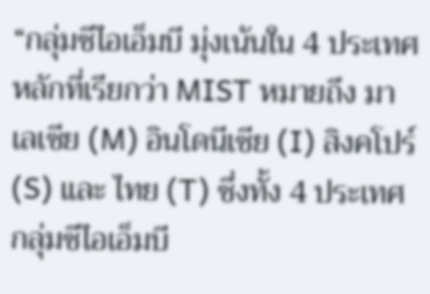“กลุ่มซีไอเอ็มบี มุ่งเน้นใน 4 ประเทศหลักที่เรียกว่า MIST หมายถึง มาเลเซีย (M) อินโดนีเซีย (I) สิงคโปร์ (S) และ ไทย (T) ซึ่งทั้ง 4 ประเทศกลุ่มซีไอเอ็มบี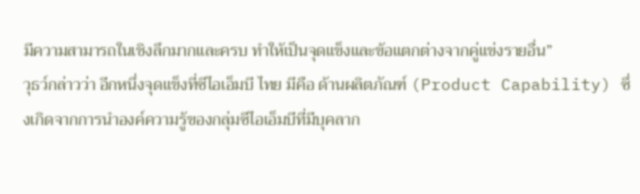มีความสามารถในเชิงลึกมากและครบ ทำให้เป็นจุดแข็งและข้อแตกต่างจากคู่แข่งรายอื่น”
วุธว์กล่าวว่า อีกหนึ่งจุดแข็งที่ซีไอเอ็มบี ไทย มีคือ ด้านผลิตภัณฑ์ (Product Capability) ซึ่งเกิดจากการนำองค์ความรู้ของกลุ่มซีไอเอ็มบีที่มีบุคลาก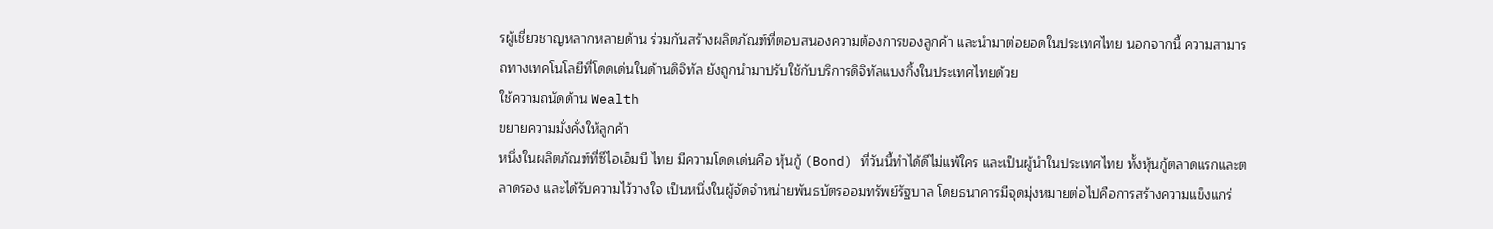รผู้เชี่ยวชาญหลากหลายด้าน ร่วมกันสร้างผลิตภัณฑ์ที่ตอบสนองความต้องการของลูกค้า และนำมาต่อยอดในประเทศไทย นอกจากนี้ ความสามารถทางเทคโนโลยีที่โดดเด่นในด้านดิจิทัล ยังถูกนำมาปรับใช้กับบริการดิจิทัลแบงกิ้งในประเทศไทยด้วย
ใช้ความถนัดด้าน Wealth
ขยายความมั่งคั่งให้ลูกค้า
หนึ่งในผลิตภัณฑ์ที่ซีไอเอ็มบี ไทย มีความโดดเด่นคือ หุ้นกู้ (Bond) ที่วันนี้ทำได้ดีไม่แพ้ใคร และเป็นผู้นำในประเทศไทย ทั้งหุ้นกู้ตลาดแรกและตลาดรอง และได้รับความไว้วางใจ เป็นหนึ่งในผู้จัดจำหน่ายพันธบัตรออมทรัพย์รัฐบาล โดยธนาคารมีจุดมุ่งหมายต่อไปคือการสร้างความแข็งแกร่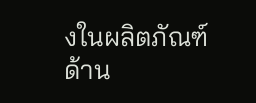งในผลิตภัณฑ์
ด้าน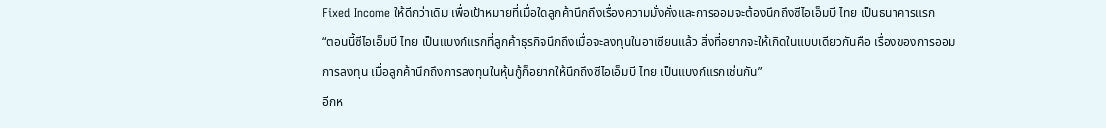Fixed Income ให้ดีกว่าเดิม เพื่อเป้าหมายที่เมื่อใดลูกค้านึกถึงเรื่องความมั่งคั่งและการออมจะต้องนึกถึงซีไอเอ็มบี ไทย เป็นธนาคารแรก
“ตอนนี้ซีไอเอ็มบี ไทย เป็นแบงก์แรกที่ลูกค้าธุรกิจนึกถึงเมื่อจะลงทุนในอาเซียนแล้ว สิ่งที่อยากจะให้เกิดในแบบเดียวกันคือ เรื่องของการออม การลงทุน เมื่อลูกค้านึกถึงการลงทุนในหุ้นกู้ก็อยากให้นึกถึงซีไอเอ็มบี ไทย เป็นแบงก์แรกเช่นกัน”
อีกห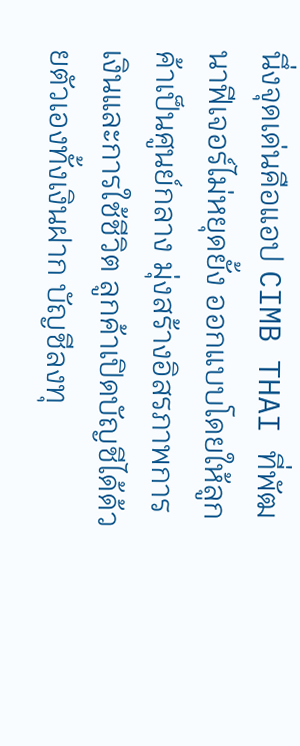นึ่งจุดเด่นคือแอป CIMB THAI ที่พัฒนาฟีเจอร์ไม่หยุดยั้ง ออกแบบโดยให้ลูกค้าเป็นศูนย์กลาง มุ่งสร้างอิสรภาพการเงินและการใช้ชีวิต ลูกค้าเปิดบัญชีได้ด้วยตัวเองทั้งเงินฝาก บัญชีลงทุ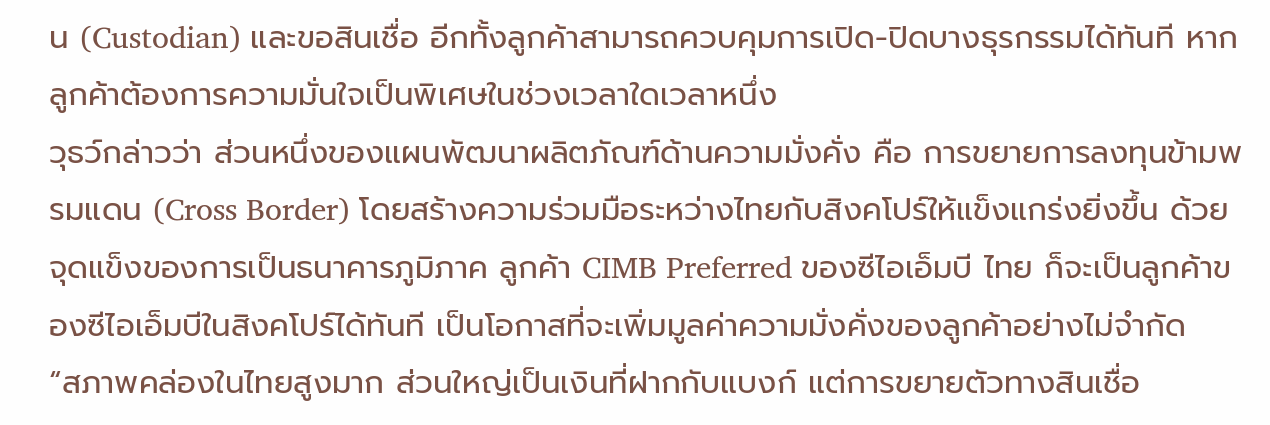น (Custodian) และขอสินเชื่อ อีกทั้งลูกค้าสามารถควบคุมการเปิด-ปิดบางธุรกรรมได้ทันที หากลูกค้าต้องการความมั่นใจเป็นพิเศษในช่วงเวลาใดเวลาหนึ่ง
วุธว์กล่าวว่า ส่วนหนึ่งของแผนพัฒนาผลิตภัณฑ์ด้านความมั่งคั่ง คือ การขยายการลงทุนข้ามพรมแดน (Cross Border) โดยสร้างความร่วมมือระหว่างไทยกับสิงคโปร์ให้แข็งแกร่งยิ่งขึ้น ด้วยจุดแข็งของการเป็นธนาคารภูมิภาค ลูกค้า CIMB Preferred ของซีไอเอ็มบี ไทย ก็จะเป็นลูกค้าของซีไอเอ็มบีในสิงคโปร์ได้ทันที เป็นโอกาสที่จะเพิ่มมูลค่าความมั่งคั่งของลูกค้าอย่างไม่จำกัด
“สภาพคล่องในไทยสูงมาก ส่วนใหญ่เป็นเงินที่ฝากกับแบงก์ แต่การขยายตัวทางสินเชื่อ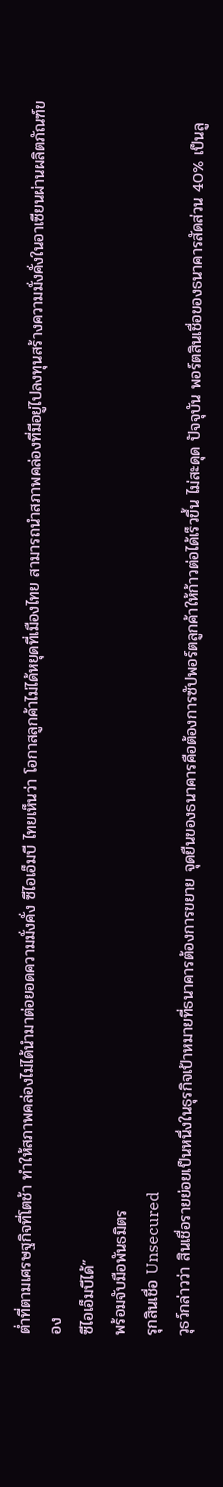ต่ำที่ตามเศรษฐกิจที่โตช้า ทำให้สภาพคล่องไม่ได้นำมาต่อยอดความมั่งคั่ง ซีไอเอ็มบี ไทยเห็นว่า โอกาสลูกค้าไม่ได้หยุดที่เมืองไทย สามารถนำสภาพคล่องที่มีอยู่ไปลงทุนสร้างความมั่งคั่งในอาเซียนผ่านผลิตภัณฑ์ของ
ซีไอเอ็มบีได้”
พร้อมจับมือพันธมิตร
รุกสินเชื่อ Unsecured
วุธว์กล่าวว่า สินเชื่อรายย่อยเป็นหนึ่งในธุรกิจเป้าหมายที่ธนาคารต้องการขยาย จุดยืนของธนาคารคือต้องการซัปพอร์ตลูกค้าให้ก้าวต่อได้เร็วขึ้น ไม่สะดุด ปัจจุบัน พอร์ตสินเชื่อของธนาคารสัดส่วน 40% เป็นลู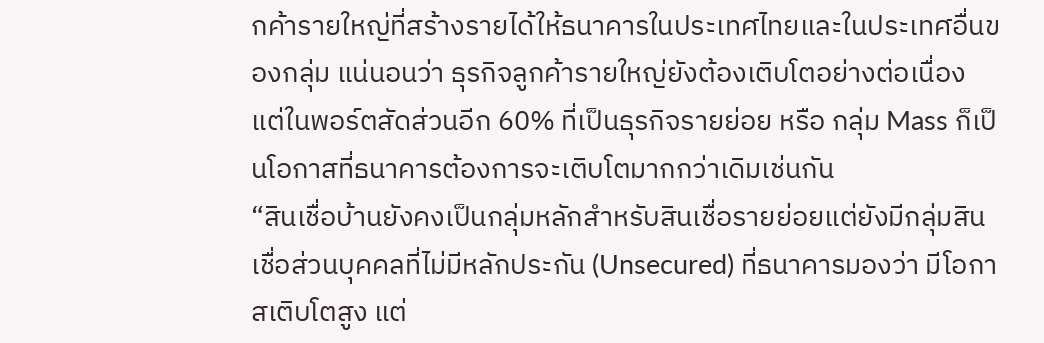กค้ารายใหญ่ที่สร้างรายได้ให้ธนาคารในประเทศไทยและในประเทศอื่นของกลุ่ม แน่นอนว่า ธุรกิจลูกค้ารายใหญ่ยังต้องเติบโตอย่างต่อเนื่อง แต่ในพอร์ตสัดส่วนอีก 60% ที่เป็นธุรกิจรายย่อย หรือ กลุ่ม Mass ก็เป็นโอกาสที่ธนาคารต้องการจะเติบโตมากกว่าเดิมเช่นกัน
“สินเชื่อบ้านยังคงเป็นกลุ่มหลักสำหรับสินเชื่อรายย่อยแต่ยังมีกลุ่มสินเชื่อส่วนบุคคลที่ไม่มีหลักประกัน (Unsecured) ที่ธนาคารมองว่า มีโอกาสเติบโตสูง แต่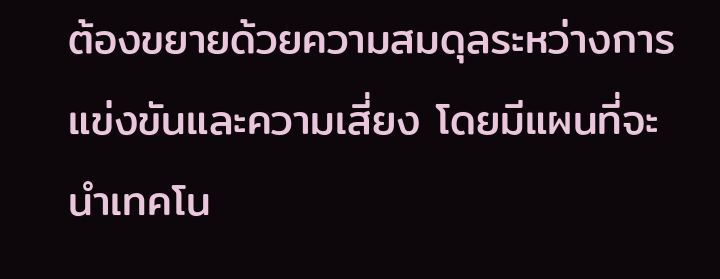ต้องขยายด้วยความสมดุลระหว่างการแข่งขันและความเสี่ยง โดยมีแผนที่จะนำเทคโน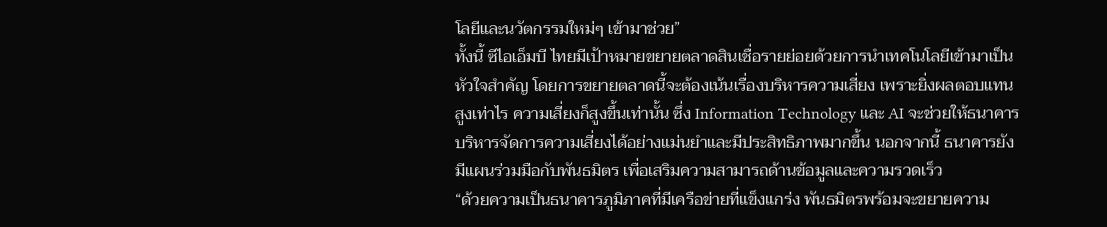โลยีและนวัตกรรมใหม่ๆ เข้ามาช่วย”
ทั้งนี้ ซีไอเอ็มบี ไทยมีเป้าหมายขยายตลาดสินเชื่อรายย่อยด้วยการนำเทคโนโลยีเข้ามาเป็นหัวใจสำคัญ โดยการขยายตลาดนี้จะต้องเน้นเรื่องบริหารความเสี่ยง เพราะยิ่งผลตอบแทนสูงเท่าไร ความเสี่ยงก็สูงขึ้นเท่านั้น ซึ่ง Information Technology และ AI จะช่วยให้ธนาคารบริหารจัดการความเสี่ยงได้อย่างแม่นยำและมีประสิทธิภาพมากขึ้น นอกจากนี้ ธนาคารยังมีแผนร่วมมือกับพันธมิตร เพื่อเสริมความสามารถด้านข้อมูลและความรวดเร็ว
“ด้วยความเป็นธนาคารภูมิภาคที่มีเครือข่ายที่แข็งแกร่ง พันธมิตรพร้อมจะขยายความ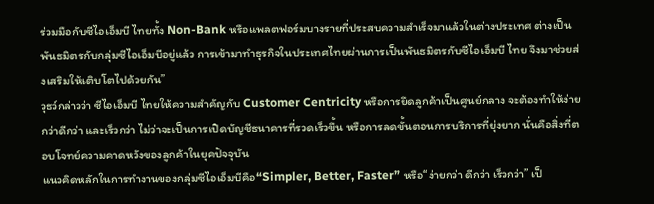ร่วมมือกับซีไอเอ็มบี ไทยทั้ง Non-Bank หรือแพลตฟอร์มบางรายที่ประสบความสำเร็จมาแล้วในต่างประเทศ ต่างเป็นพันธมิตรกับกลุ่มซีไอเอ็มบีอยู่แล้ว การเข้ามาทำธุรกิจในประเทศไทยผ่านการเป็นพันธมิตรกับซีไอเอ็มบี ไทย จึงมาช่วยส่งเสริมให้เติบโตไปด้วยกัน”
วุธว์กล่าวว่า ซีไอเอ็มบี ไทยให้ความสำคัญกับ Customer Centricity หรือการยึดลูกค้าเป็นศูนย์กลาง จะต้องทำให้ง่ายกว่าดีกว่า และเร็วกว่า ไม่ว่าจะเป็นการเปิดบัญชีธนาคารที่รวดเร็วขึ้น หรือการลดขั้นตอนการบริการที่ยุ่งยาก นั่นคือสิ่งที่ตอบโจทย์ความคาดหวังของลูกค้าในยุคปัจจุบัน
แนวคิดหลักในการทำงานของกลุ่มซีไอเอ็มบีคือ“Simpler, Better, Faster” หรือ“ง่ายกว่า ดีกว่า เร็วกว่า” เป็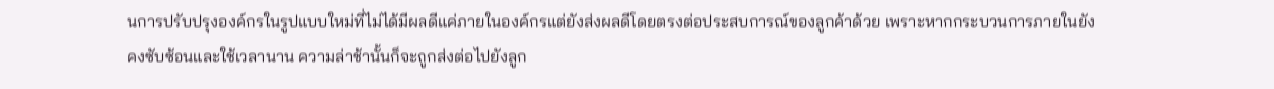นการปรับปรุงองค์กรในรูปแบบใหม่ที่ไม่ได้มีผลดีแค่ภายในองค์กรแต่ยังส่งผลดีโดยตรงต่อประสบการณ์ของลูกค้าด้วย เพราะหากกระบวนการภายในยังคงซับซ้อนและใช้เวลานาน ความล่าช้านั้นก็จะถูกส่งต่อไปยังลูก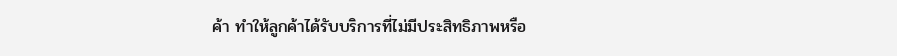ค้า ทำให้ลูกค้าได้รับบริการที่ไม่มีประสิทธิภาพหรือ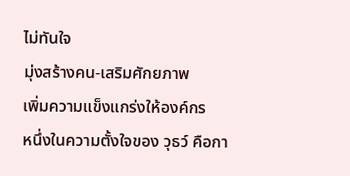ไม่ทันใจ
มุ่งสร้างคน-เสริมศักยภาพ
เพิ่มความแข็งแกร่งให้องค์กร
หนึ่งในความตั้งใจของ วุธว์ คือกา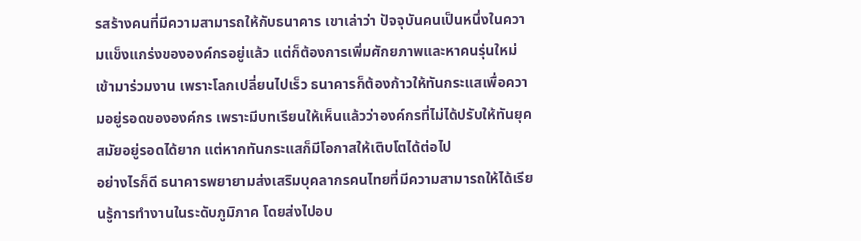รสร้างคนที่มีความสามารถให้กับธนาคาร เขาเล่าว่า ปัจจุบันคนเป็นหนึ่งในความแข็งแกร่งขององค์กรอยู่แล้ว แต่ก็ต้องการเพิ่มศักยภาพและหาคนรุ่นใหม่เข้ามาร่วมงาน เพราะโลกเปลี่ยนไปเร็ว ธนาคารก็ต้องก้าวให้ทันกระแสเพื่อความอยู่รอดขององค์กร เพราะมีบทเรียนให้เห็นแล้วว่าองค์กรที่ไม่ได้ปรับให้ทันยุคสมัยอยู่รอดได้ยาก แต่หากทันกระแสก็มีโอกาสให้เติบโตได้ต่อไป
อย่างไรก็ดี ธนาคารพยายามส่งเสริมบุคลากรคนไทยที่มีความสามารถให้ได้เรียนรู้การทำงานในระดับภูมิภาค โดยส่งไปอบ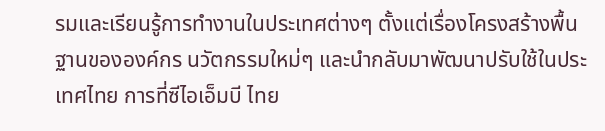รมและเรียนรู้การทำงานในประเทศต่างๆ ตั้งแต่เรื่องโครงสร้างพื้นฐานขององค์กร นวัตกรรมใหม่ๆ และนำกลับมาพัฒนาปรับใช้ในประเทศไทย การที่ซีไอเอ็มบี ไทย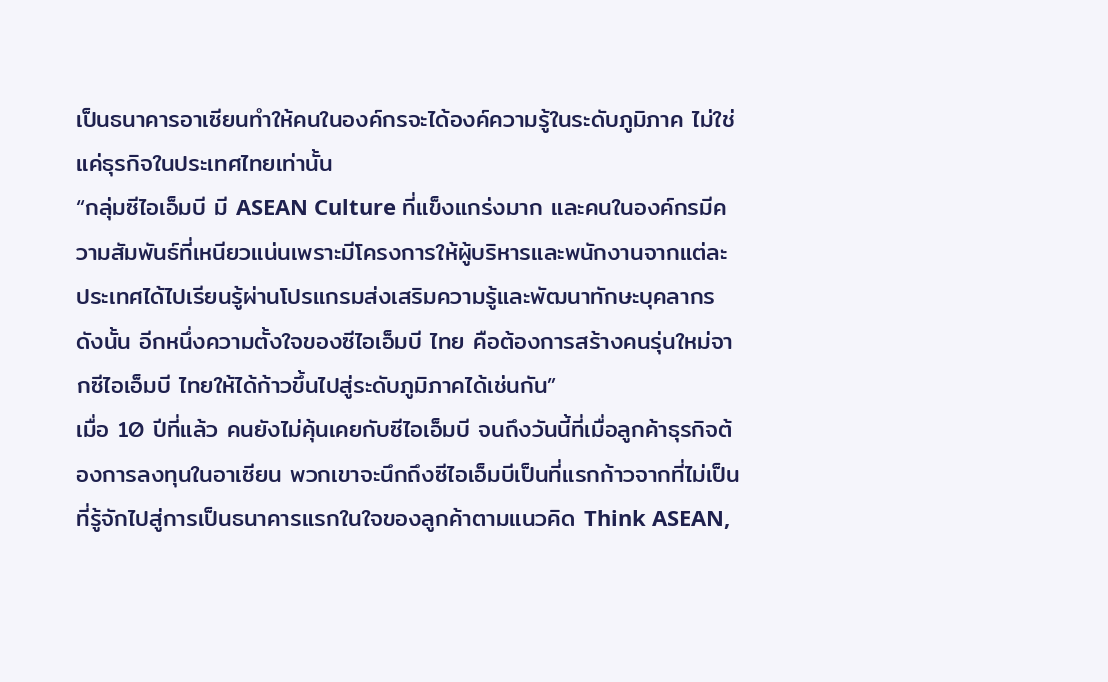เป็นธนาคารอาเซียนทำให้คนในองค์กรจะได้องค์ความรู้ในระดับภูมิภาค ไม่ใช่แค่ธุรกิจในประเทศไทยเท่านั้น
“กลุ่มซีไอเอ็มบี มี ASEAN Culture ที่แข็งแกร่งมาก และคนในองค์กรมีความสัมพันธ์ที่เหนียวแน่นเพราะมีโครงการให้ผู้บริหารและพนักงานจากแต่ละประเทศได้ไปเรียนรู้ผ่านโปรแกรมส่งเสริมความรู้และพัฒนาทักษะบุคลากรดังนั้น อีกหนึ่งความตั้งใจของซีไอเอ็มบี ไทย คือต้องการสร้างคนรุ่นใหม่จากซีไอเอ็มบี ไทยให้ได้ก้าวขึ้นไปสู่ระดับภูมิภาคได้เช่นกัน”
เมื่อ 10 ปีที่แล้ว คนยังไม่คุ้นเคยกับซีไอเอ็มบี จนถึงวันนี้ที่เมื่อลูกค้าธุรกิจต้องการลงทุนในอาเซียน พวกเขาจะนึกถึงซีไอเอ็มบีเป็นที่แรกก้าวจากที่ไม่เป็นที่รู้จักไปสู่การเป็นธนาคารแรกในใจของลูกค้าตามแนวคิด Think ASEAN,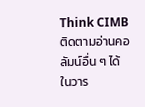Think CIMB
ติดตามอ่านคอลัมน์อื่น ๆ ได้ในวาร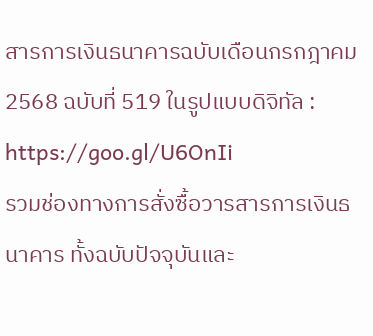สารการเงินธนาคารฉบับเดือนกรกฎาคม 2568 ฉบับที่ 519 ในรูปแบบดิจิทัล : https://goo.gl/U6OnIi
รวมช่องทางการสั่งซื้อวารสารการเงินธนาคาร ทั้งฉบับปัจจุบันและ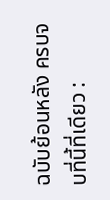ฉบับย้อนหลัง ครบจบที่นี้ที่เดียว :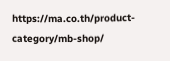https://ma.co.th/product-category/mb-shop/